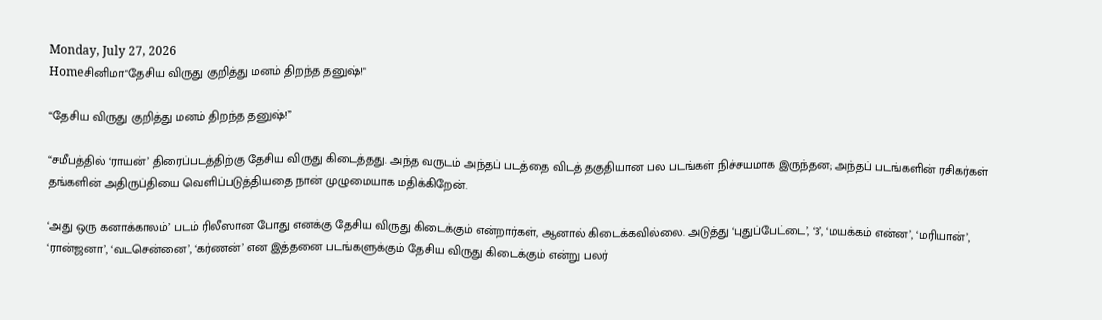Monday, July 27, 2026
Homeசினிமா"தேசிய விருது குறித்து மனம் திறந்த தனுஷ்!"

“தேசிய விருது குறித்து மனம் திறந்த தனுஷ்!”

“சமீபத்தில் ‘ராயன்’ திரைப்படத்திற்கு தேசிய விருது கிடைத்தது. அந்த வருடம் அந்தப் படத்தை விடத் தகுதியான பல படங்கள் நிச்சயமாக இருந்தன; அந்தப் படங்களின் ரசிகர்கள் தங்களின் அதிருப்தியை வெளிப்படுத்தியதை நான் முழுமையாக மதிக்கிறேன்.

‘அது ஒரு கனாக்காலம்’ படம் ரிலீஸான போது எனக்கு தேசிய விருது கிடைக்கும் என்றார்கள், ஆனால் கிடைக்கவில்லை. அடுத்து ‘புதுப்பேட்டை’, ‘3’, ‘மயக்கம் என்ன’, ‘மரியான்’, ‘ரான்ஜனா’, ‘வடசென்னை’, ‘கர்ணன்’ என இத்தனை படங்களுக்கும் தேசிய விருது கிடைக்கும் என்று பலர்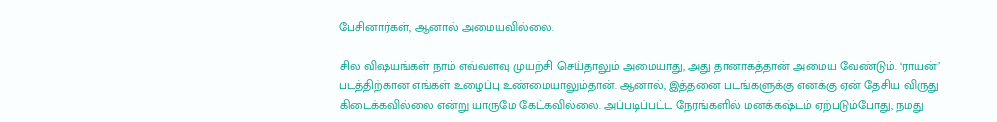பேசினார்கள், ஆனால் அமையவில்லை.

சில விஷயங்கள் நாம் எவ்வளவு முயற்சி செய்தாலும் அமையாது, அது தானாகத்தான் அமைய வேண்டும். ‘ராயன்’ படத்திற்கான எங்கள் உழைப்பு உண்மையாலும்தான். ஆனால், இத்தனை படங்களுக்கு எனக்கு ஏன் தேசிய விருது கிடைக்கவில்லை என்று யாருமே கேட்கவில்லை. அப்படிப்பட்ட நேரங்களில் மனக்கஷ்டம் ஏற்படும்போது, நமது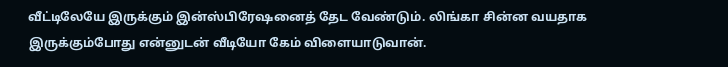வீட்டிலேயே இருக்கும் இன்ஸ்பிரேஷனைத் தேட வேண்டும். லிங்கா சின்ன வயதாக இருக்கும்போது என்னுடன் வீடியோ கேம் விளையாடுவான்.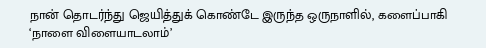நான் தொடர்ந்து ஜெயித்துக் கொண்டே இருந்த ஒருநாளில், களைப்பாகி ‘நாளை விளையாடலாம்’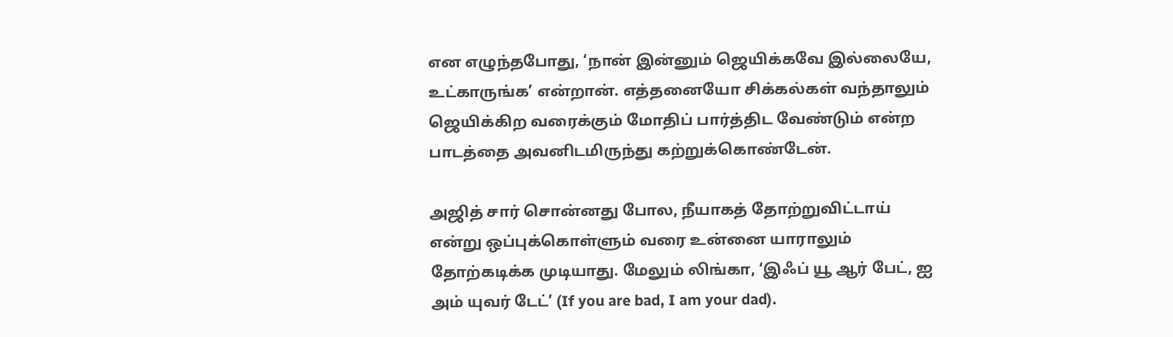என எழுந்தபோது, ‘நான் இன்னும் ஜெயிக்கவே இல்லையே, உட்காருங்க’ என்றான். எத்தனையோ சிக்கல்கள் வந்தாலும் ஜெயிக்கிற வரைக்கும் மோதிப் பார்த்திட வேண்டும் என்ற பாடத்தை அவனிடமிருந்து கற்றுக்கொண்டேன்.

அஜித் சார் சொன்னது போல, நீயாகத் தோற்றுவிட்டாய் என்று ஒப்புக்கொள்ளும் வரை உன்னை யாராலும் தோற்கடிக்க முடியாது. மேலும் லிங்கா, ‘இஃப் யூ ஆர் பேட், ஐ அம் யுவர் டேட்’ (If you are bad, I am your dad).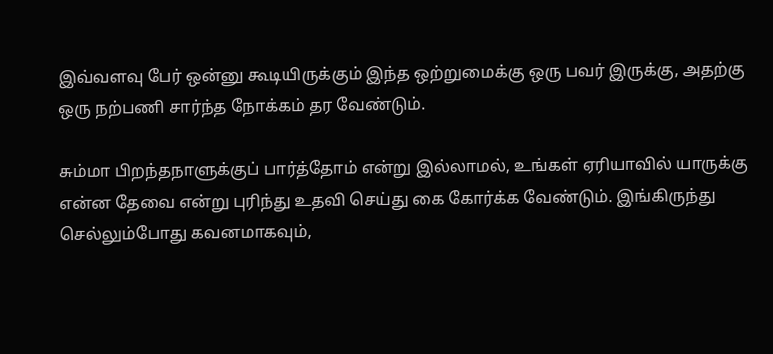இவ்வளவு பேர் ஒன்னு கூடியிருக்கும் இந்த ஒற்றுமைக்கு ஒரு பவர் இருக்கு, அதற்கு ஒரு நற்பணி சார்ந்த நோக்கம் தர வேண்டும்.

சும்மா பிறந்தநாளுக்குப் பார்த்தோம் என்று இல்லாமல், உங்கள் ஏரியாவில் யாருக்கு என்ன தேவை என்று புரிந்து உதவி செய்து கை கோர்க்க வேண்டும். இங்கிருந்து செல்லும்போது கவனமாகவும்,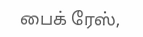பைக் ரேஸ்,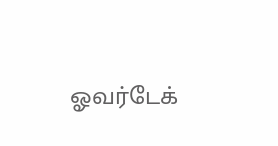ஓவர்டேக்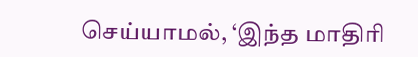செய்யாமல், ‘இந்த மாதிரி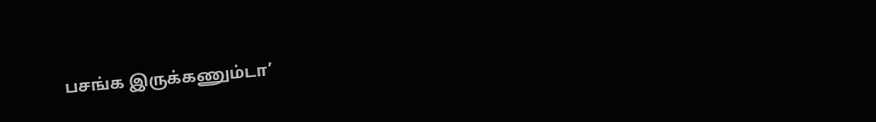பசங்க இருக்கணும்டா’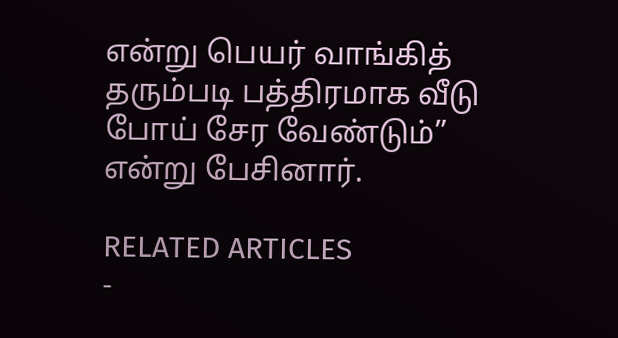என்று பெயர் வாங்கித் தரும்படி பத்திரமாக வீடு போய் சேர வேண்டும்” என்று பேசினார்.

RELATED ARTICLES
-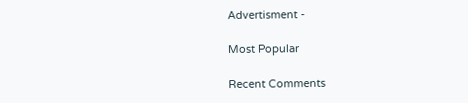Advertisment -

Most Popular

Recent Comments